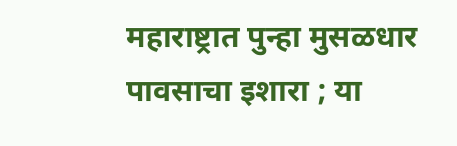महाराष्ट्रात पुन्हा मुसळधार पावसाचा इशारा ; या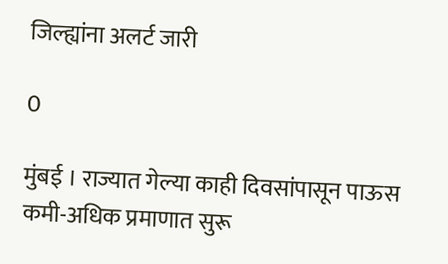जिल्ह्यांना अलर्ट जारी

0

मुंबई । राज्यात गेल्या काही दिवसांपासून पाऊस कमी-अधिक प्रमाणात सुरू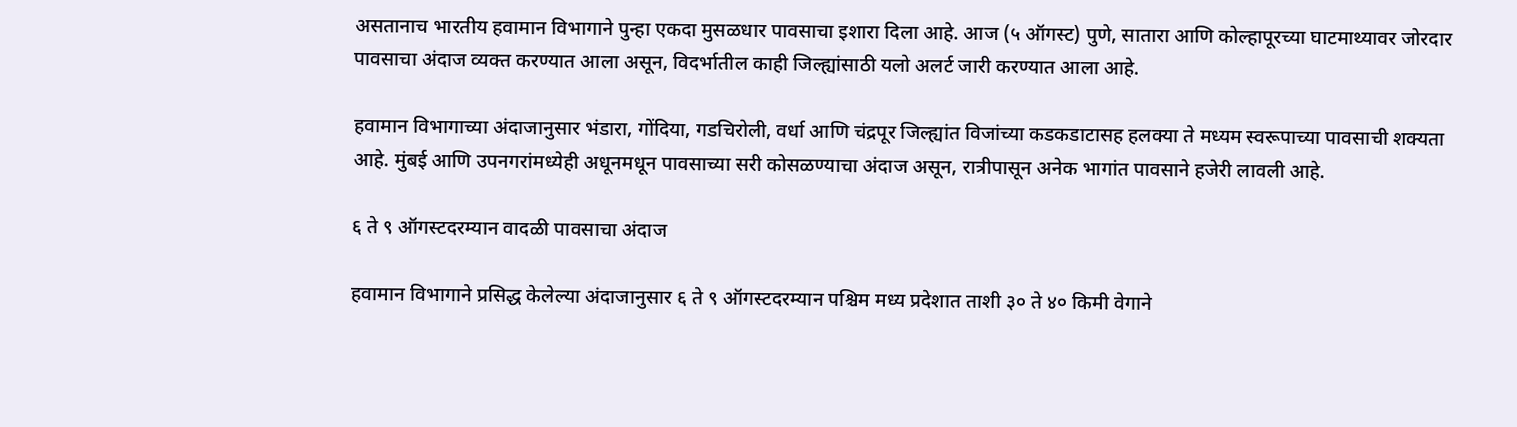असतानाच भारतीय हवामान विभागाने पुन्हा एकदा मुसळधार पावसाचा इशारा दिला आहे. आज (५ ऑगस्ट) पुणे, सातारा आणि कोल्हापूरच्या घाटमाथ्यावर जोरदार पावसाचा अंदाज व्यक्त करण्यात आला असून, विदर्भातील काही जिल्ह्यांसाठी यलो अलर्ट जारी करण्यात आला आहे.

हवामान विभागाच्या अंदाजानुसार भंडारा, गोंदिया, गडचिरोली, वर्धा आणि चंद्रपूर जिल्ह्यांत विजांच्या कडकडाटासह हलक्या ते मध्यम स्वरूपाच्या पावसाची शक्यता आहे. मुंबई आणि उपनगरांमध्येही अधूनमधून पावसाच्या सरी कोसळण्याचा अंदाज असून, रात्रीपासून अनेक भागांत पावसाने हजेरी लावली आहे.

६ ते ९ ऑगस्टदरम्यान वादळी पावसाचा अंदाज

हवामान विभागाने प्रसिद्ध केलेल्या अंदाजानुसार ६ ते ९ ऑगस्टदरम्यान पश्चिम मध्य प्रदेशात ताशी ३० ते ४० किमी वेगाने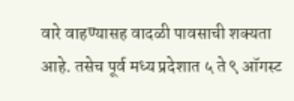वारे वाहण्यासह वादळी पावसाची शक्यता आहे. तसेच पूर्व मध्य प्रदेशात ५ ते ९ ऑगस्ट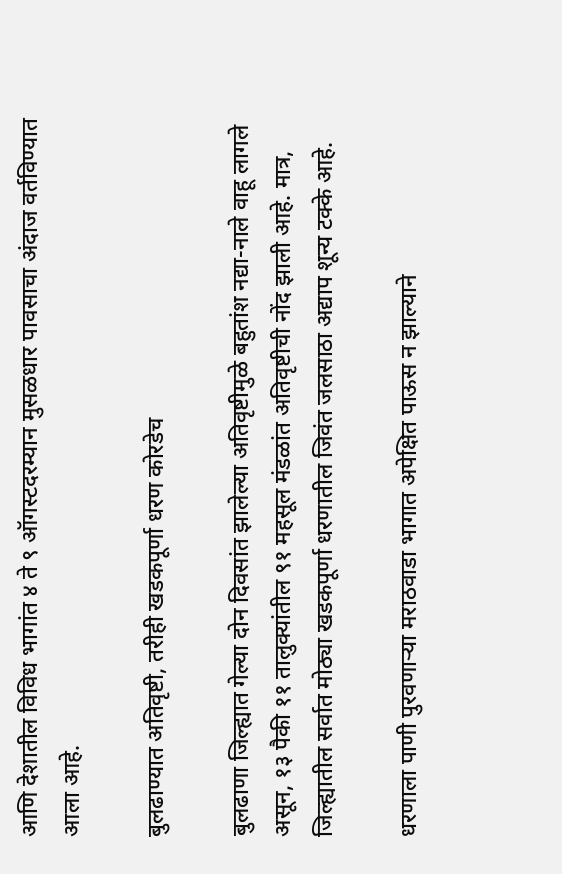आणि देशातील विविध भागांत ४ ते ९ ऑगस्टदरम्यान मुसळधार पावसाचा अंदाज वर्तविण्यात आला आहे.

बुलढाण्यात अतिवृष्टी, तरीही खडकपूर्णा धरण कोरडेच

बुलढाणा जिल्ह्यात गेल्या दोन दिवसांत झालेल्या अतिवृष्टीमुळे बहुतांश नद्या-नाले वाहू लागले असून, १३ पैकी ११ तालुक्यांतील ९१ महसूल मंडळांत अतिवृष्टीची नोंद झाली आहे. मात्र, जिल्ह्यातील सर्वात मोठ्या खडकपूर्णा धरणातील जिवंत जलसाठा अद्याप शून्य टक्के आहे.

धरणाला पाणी पुरवणाऱ्या मराठवाडा भागात अपेक्षित पाऊस न झाल्याने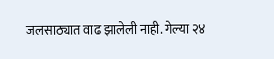जलसाठ्यात वाढ झालेली नाही. गेल्या २४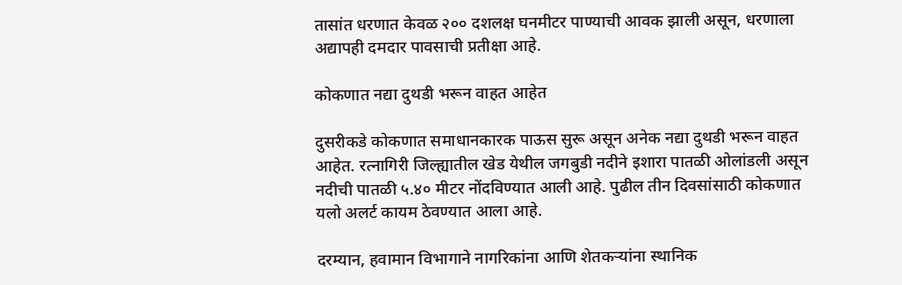तासांत धरणात केवळ २०० दशलक्ष घनमीटर पाण्याची आवक झाली असून, धरणाला अद्यापही दमदार पावसाची प्रतीक्षा आहे.

कोकणात नद्या दुथडी भरून वाहत आहेत

दुसरीकडे कोकणात समाधानकारक पाऊस सुरू असून अनेक नद्या दुथडी भरून वाहत आहेत. रत्नागिरी जिल्ह्यातील खेड येथील जगबुडी नदीने इशारा पातळी ओलांडली असून नदीची पातळी ५.४० मीटर नोंदविण्यात आली आहे. पुढील तीन दिवसांसाठी कोकणात यलो अलर्ट कायम ठेवण्यात आला आहे.

दरम्यान, हवामान विभागाने नागरिकांना आणि शेतकऱ्यांना स्थानिक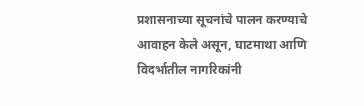प्रशासनाच्या सूचनांचे पालन करण्याचे आवाहन केले असून, घाटमाथा आणि विदर्भातील नागरिकांनी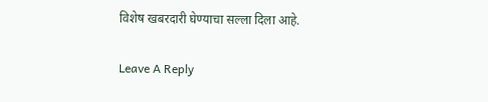विशेष खबरदारी घेण्याचा सल्ला दिला आहे.

Leave A Reply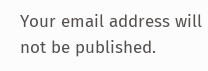Your email address will not be published.